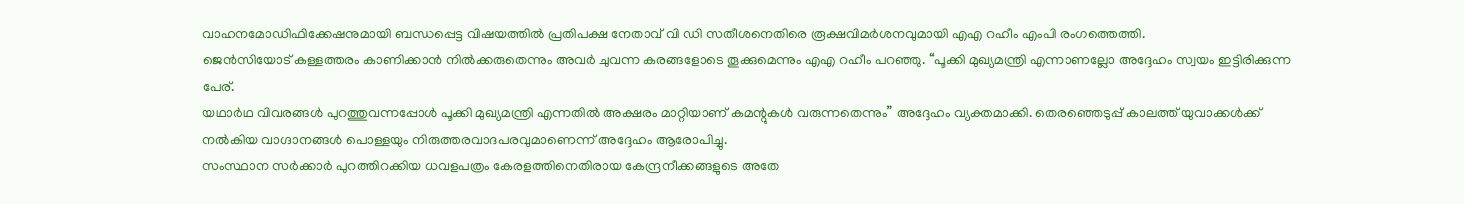വാഹനമോഡിഫിക്കേഷനുമായി ബന്ധപ്പെട്ട വിഷയത്തിൽ പ്രതിപക്ഷ നേതാവ് വി ഡി സതീശനെതിരെ രൂക്ഷവിമർശനവുമായി എഎ റഹീം എംപി രംഗത്തെത്തി.
ജെൻസിയോട് കള്ളത്തരം കാണിക്കാൻ നിൽക്കരുതെന്നും അവർ ചുവന്ന കരങ്ങളോടെ തൂക്കുമെന്നും എഎ റഹീം പറഞ്ഞു. “പൂക്കി മുഖ്യമന്ത്രി എന്നാണല്ലോ അദ്ദേഹം സ്വയം ഇട്ടിരിക്കുന്ന പേര്.
യഥാർഥ വിവരങ്ങൾ പുറത്തുവന്നപ്പോൾ പൂക്കി മുഖ്യമന്ത്രി എന്നതിൽ അക്ഷരം മാറ്റിയാണ് കമന്റുകൾ വരുന്നതെന്നും” അദ്ദേഹം വ്യക്തമാക്കി. തെരഞ്ഞെടുപ്പ് കാലത്ത് യുവാക്കൾക്ക് നൽകിയ വാഗ്ദാനങ്ങൾ പൊള്ളയും നിരുത്തരവാദപരവുമാണെന്ന് അദ്ദേഹം ആരോപിച്ചു.
സംസ്ഥാന സർക്കാർ പുറത്തിറക്കിയ ധവളപത്രം കേരളത്തിനെതിരായ കേന്ദ്രനീക്കങ്ങളുടെ അതേ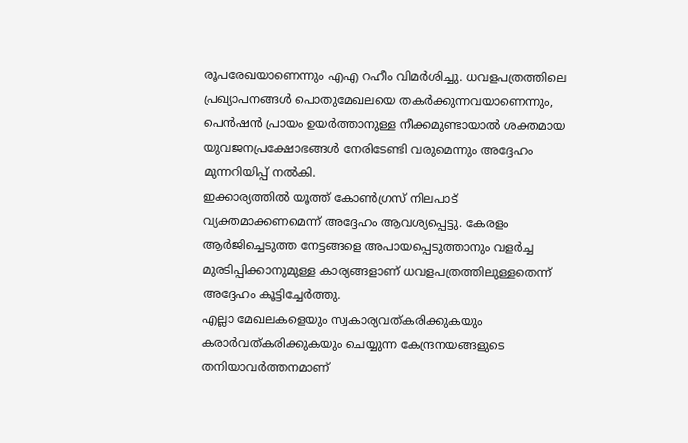രൂപരേഖയാണെന്നും എഎ റഹീം വിമർശിച്ചു. ധവളപത്രത്തിലെ പ്രഖ്യാപനങ്ങൾ പൊതുമേഖലയെ തകർക്കുന്നവയാണെന്നും, പെൻഷൻ പ്രായം ഉയർത്താനുള്ള നീക്കമുണ്ടായാൽ ശക്തമായ യുവജനപ്രക്ഷോഭങ്ങൾ നേരിടേണ്ടി വരുമെന്നും അദ്ദേഹം മുന്നറിയിപ്പ് നൽകി.
ഇക്കാര്യത്തിൽ യൂത്ത് കോൺഗ്രസ് നിലപാട് വ്യക്തമാക്കണമെന്ന് അദ്ദേഹം ആവശ്യപ്പെട്ടു. കേരളം ആർജിച്ചെടുത്ത നേട്ടങ്ങളെ അപായപ്പെടുത്താനും വളർച്ച മുരടിപ്പിക്കാനുമുള്ള കാര്യങ്ങളാണ് ധവളപത്രത്തിലുള്ളതെന്ന് അദ്ദേഹം കൂട്ടിച്ചേർത്തു.
എല്ലാ മേഖലകളെയും സ്വകാര്യവത്കരിക്കുകയും കരാർവത്കരിക്കുകയും ചെയ്യുന്ന കേന്ദ്രനയങ്ങളുടെ തനിയാവർത്തനമാണ്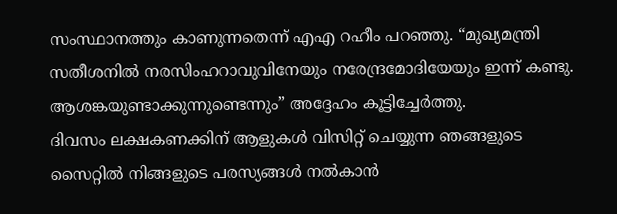സംസ്ഥാനത്തും കാണുന്നതെന്ന് എഎ റഹീം പറഞ്ഞു. “മുഖ്യമന്ത്രി സതീശനിൽ നരസിംഹറാവുവിനേയും നരേന്ദ്രമോദിയേയും ഇന്ന് കണ്ടു.
ആശങ്കയുണ്ടാക്കുന്നുണ്ടെന്നും” അദ്ദേഹം കൂട്ടിച്ചേർത്തു.
ദിവസം ലക്ഷകണക്കിന് ആളുകൾ വിസിറ്റ് ചെയ്യുന്ന ഞങ്ങളുടെ സൈറ്റിൽ നിങ്ങളുടെ പരസ്യങ്ങൾ നൽകാൻ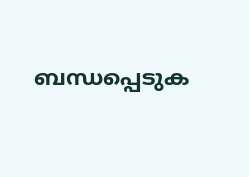ബന്ധപ്പെടുക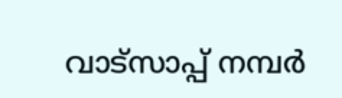വാട്സാപ്പ് നമ്പർ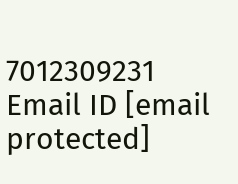7012309231 Email ID [email protected]